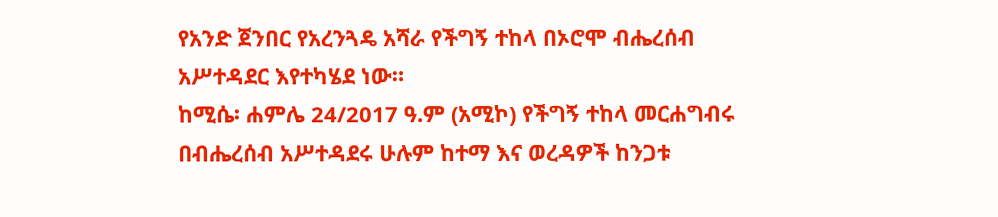የአንድ ጀንበር የአረንጓዴ አሻራ የችግኝ ተከላ በኦሮሞ ብሔረሰብ አሥተዳደር እየተካሄደ ነው።
ከሚሴ፡ ሐምሌ 24/2017 ዓ.ም (አሚኮ) የችግኝ ተከላ መርሐግብሩ በብሔረሰብ አሥተዳደሩ ሁሉም ከተማ እና ወረዳዎች ከንጋቱ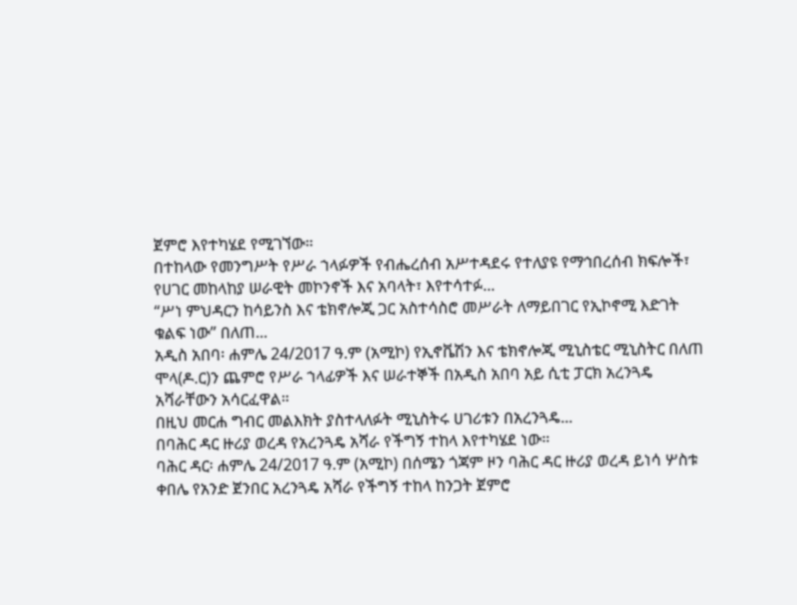ጀምሮ እየተካሄደ የሚገኘው።
በተከላው የመንግሥት የሥራ ኀላፉዎች የብሔረሰብ አሥተዳደሩ የተለያዩ የማኅበረሰብ ክፍሎች፣ የሀገር መከላከያ ሠራዊት መኮንኖች እና አባላት፣ እየተሳተፉ...
“ሥነ ምህዳርን ከሳይንስ እና ቴክኖሎጂ ጋር አስተሳስሮ መሥራት ለማይበገር የኢኮኖሚ እድገት ቁልፍ ነው” በለጠ...
አዲስ አበባ፡ ሐምሌ 24/2017 ዓ.ም (አሚኮ) የኢኖቬሽን እና ቴክኖሎጂ ሚኒስቴር ሚኒስትር በለጠ ሞላ(ዶ.ር)ን ጨምሮ የሥራ ኀላፊዎች እና ሠራተኞች በአዲስ አበባ አይ ሲቲ ፓርክ አረንጓዴ አሻራቸውን አሳርፈዋል።
በዚህ መርሐ ግብር መልእክት ያስተላለፉት ሚኒስትሩ ሀገሪቱን በአረንጓዴ...
በባሕር ዳር ዙሪያ ወረዳ የአረንጓዴ አሻራ የችግኝ ተከላ እየተካሄደ ነው።
ባሕር ዳር፡ ሐምሌ 24/2017 ዓ.ም (አሚኮ) በሰሜን ጎጃም ዞን ባሕር ዳር ዙሪያ ወረዳ ይነሳ ሦስቱ ቀበሌ የአንድ ጀንበር አረንጓዴ አሻራ የችግኝ ተከላ ከንጋት ጀምሮ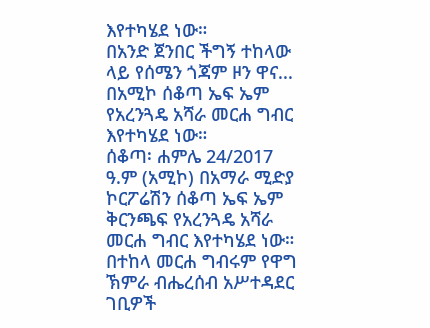እየተካሄደ ነው።
በአንድ ጀንበር ችግኝ ተከላው ላይ የሰሜን ጎጃም ዞን ዋና...
በአሚኮ ሰቆጣ ኤፍ ኤም የአረንጓዴ አሻራ መርሐ ግብር እየተካሄደ ነው።
ሰቆጣ፡ ሐምሌ 24/2017 ዓ.ም (አሚኮ) በአማራ ሚድያ ኮርፖሬሽን ሰቆጣ ኤፍ ኤም ቅርንጫፍ የአረንጓዴ አሻራ መርሐ ግብር እየተካሄደ ነው።
በተከላ መርሐ ግብሩም የዋግ ኽምራ ብሔረሰብ አሥተዳደር ገቢዎች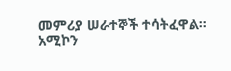መምሪያ ሠራተኞች ተሳትፈዋል።
አሚኮን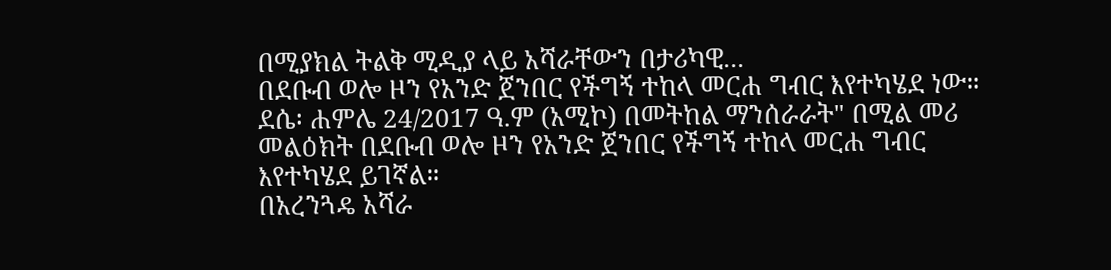በሚያክል ትልቅ ሚዲያ ላይ አሻራቸውን በታሪካዊ...
በደቡብ ወሎ ዞን የአንድ ጀንበር የችግኝ ተከላ መርሐ ግብር እየተካሄደ ነው።
ደሴ፡ ሐምሌ 24/2017 ዓ.ም (አሚኮ) በመትከል ማንሰራራት" በሚል መሪ መልዕክት በደቡብ ወሎ ዞን የአንድ ጀንበር የችግኝ ተከላ መርሐ ግብር እየተካሄደ ይገኛል።
በአረንጓዴ አሻራ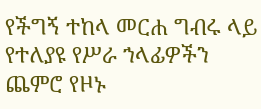የችግኝ ተከላ መርሐ ግብሩ ላይ የተለያዩ የሥራ ኀላፊዎችን ጨምሮ የዞኑ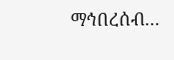ማኅበረሰብ...